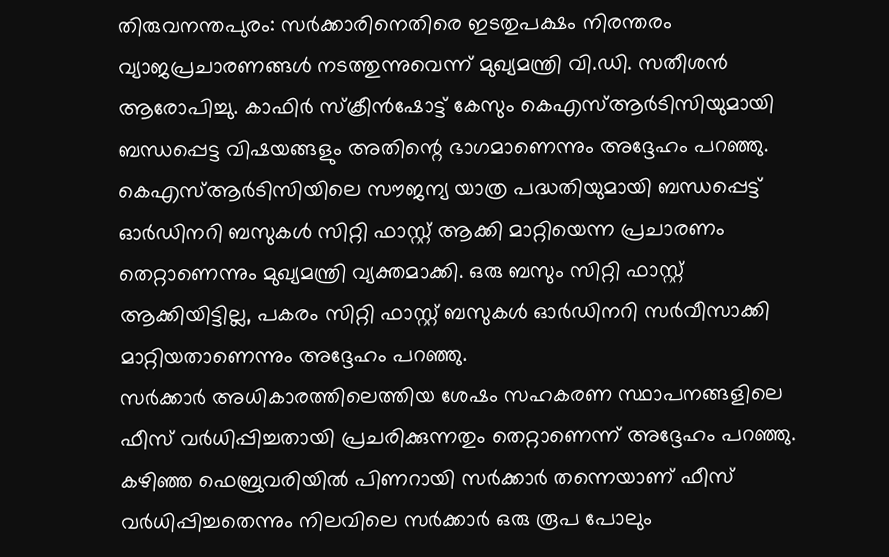തിരുവനന്തപുരം: സർക്കാരിനെതിരെ ഇടതുപക്ഷം നിരന്തരം വ്യാജപ്രചാരണങ്ങൾ നടത്തുന്നുവെന്ന് മുഖ്യമന്ത്രി വി.ഡി. സതീശൻ ആരോപിച്ചു. കാഫിർ സ്ക്രീൻഷോട്ട് കേസും കെഎസ്ആർടിസിയുമായി ബന്ധപ്പെട്ട വിഷയങ്ങളും അതിന്റെ ഭാഗമാണെന്നും അദ്ദേഹം പറഞ്ഞു.
കെഎസ്ആർടിസിയിലെ സൗജന്യ യാത്ര പദ്ധതിയുമായി ബന്ധപ്പെട്ട് ഓർഡിനറി ബസുകൾ സിറ്റി ഫാസ്റ്റ് ആക്കി മാറ്റിയെന്ന പ്രചാരണം തെറ്റാണെന്നും മുഖ്യമന്ത്രി വ്യക്തമാക്കി. ഒരു ബസും സിറ്റി ഫാസ്റ്റ് ആക്കിയിട്ടില്ല, പകരം സിറ്റി ഫാസ്റ്റ് ബസുകൾ ഓർഡിനറി സർവീസാക്കി മാറ്റിയതാണെന്നും അദ്ദേഹം പറഞ്ഞു.
സർക്കാർ അധികാരത്തിലെത്തിയ ശേഷം സഹകരണ സ്ഥാപനങ്ങളിലെ ഫീസ് വർധിപ്പിച്ചതായി പ്രചരിക്കുന്നതും തെറ്റാണെന്ന് അദ്ദേഹം പറഞ്ഞു. കഴിഞ്ഞ ഫെബ്രുവരിയിൽ പിണറായി സർക്കാർ തന്നെയാണ് ഫീസ് വർധിപ്പിച്ചതെന്നും നിലവിലെ സർക്കാർ ഒരു രൂപ പോലും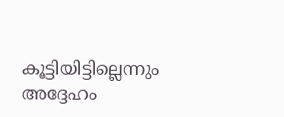കൂട്ടിയിട്ടില്ലെന്നും അദ്ദേഹം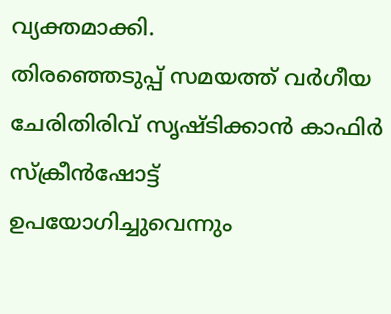വ്യക്തമാക്കി.
തിരഞ്ഞെടുപ്പ് സമയത്ത് വർഗീയ ചേരിതിരിവ് സൃഷ്ടിക്കാൻ കാഫിർ സ്ക്രീൻഷോട്ട് ഉപയോഗിച്ചുവെന്നും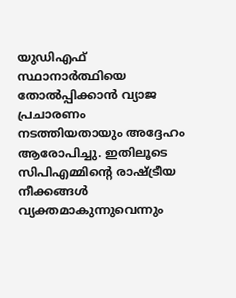യുഡിഎഫ് സ്ഥാനാർത്ഥിയെ തോൽപ്പിക്കാൻ വ്യാജ പ്രചാരണം നടത്തിയതായും അദ്ദേഹം ആരോപിച്ചു. ഇതിലൂടെ സിപിഎമ്മിന്റെ രാഷ്ട്രീയ നീക്കങ്ങൾ വ്യക്തമാകുന്നുവെന്നും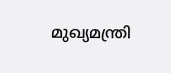മുഖ്യമന്ത്രി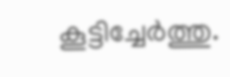കൂട്ടിച്ചേർത്തു.